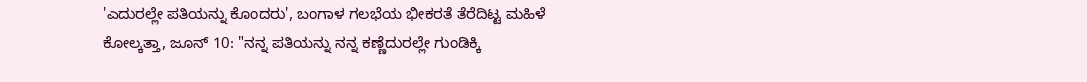'ಎದುರಲ್ಲೇ ಪತಿಯನ್ನು ಕೊಂದರು', ಬಂಗಾಳ ಗಲಭೆಯ ಭೀಕರತೆ ತೆರೆದಿಟ್ಟ ಮಹಿಳೆ
ಕೋಲ್ಕತ್ತಾ, ಜೂನ್ 10: "ನನ್ನ ಪತಿಯನ್ನು ನನ್ನ ಕಣ್ಣೆದುರಲ್ಲೇ ಗುಂಡಿಕ್ಕಿ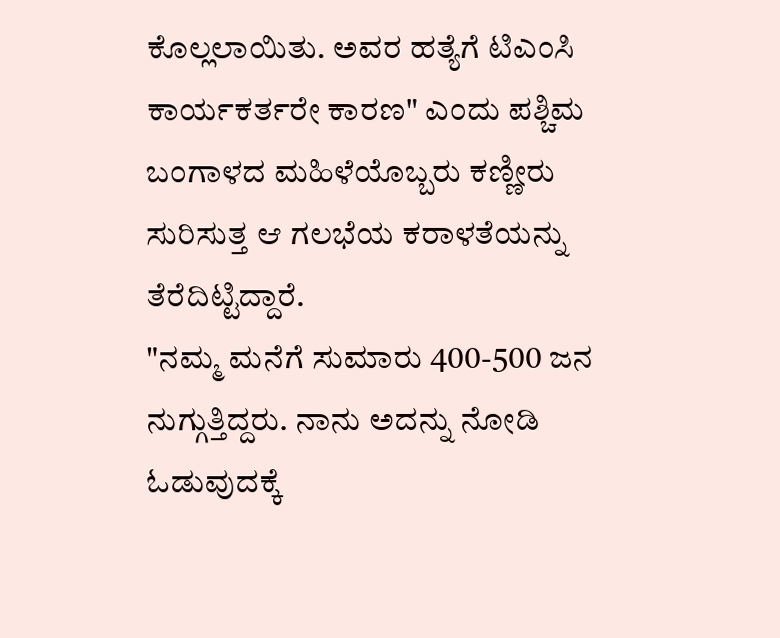ಕೊಲ್ಲಲಾಯಿತು. ಅವರ ಹತ್ಯೆಗೆ ಟಿಎಂಸಿ ಕಾರ್ಯಕರ್ತರೇ ಕಾರಣ" ಎಂದು ಪಶ್ಚಿಮ ಬಂಗಾಳದ ಮಹಿಳೆಯೊಬ್ಬರು ಕಣ್ಣೀರು ಸುರಿಸುತ್ತ ಆ ಗಲಭೆಯ ಕರಾಳತೆಯನ್ನು ತೆರೆದಿಟ್ಟಿದ್ದಾರೆ.
"ನಮ್ಮ ಮನೆಗೆ ಸುಮಾರು 400-500 ಜನ ನುಗ್ಗುತ್ತಿದ್ದರು. ನಾನು ಅದನ್ನು ನೋಡಿ ಓಡುವುದಕ್ಕೆ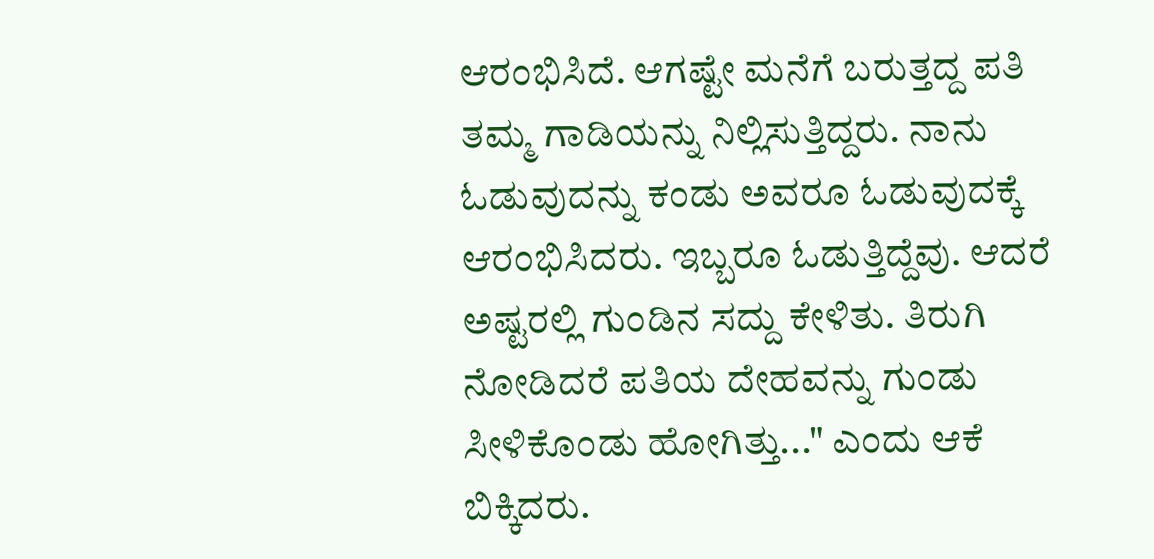ಆರಂಭಿಸಿದೆ. ಆಗಷ್ಟೇ ಮನೆಗೆ ಬರುತ್ತದ್ದ ಪತಿ ತಮ್ಮ ಗಾಡಿಯನ್ನು ನಿಲ್ಲಿಸುತ್ತಿದ್ದರು. ನಾನು ಓಡುವುದನ್ನು ಕಂಡು ಅವರೂ ಓಡುವುದಕ್ಕೆ ಆರಂಭಿಸಿದರು. ಇಬ್ಬರೂ ಓಡುತ್ತಿದ್ದೆವು. ಆದರೆ ಅಷ್ಟರಲ್ಲಿ ಗುಂಡಿನ ಸದ್ದು ಕೇಳಿತು. ತಿರುಗಿ ನೋಡಿದರೆ ಪತಿಯ ದೇಹವನ್ನು ಗುಂಡು ಸೀಳಿಕೊಂಡು ಹೋಗಿತ್ತು..." ಎಂದು ಆಕೆ ಬಿಕ್ಕಿದರು.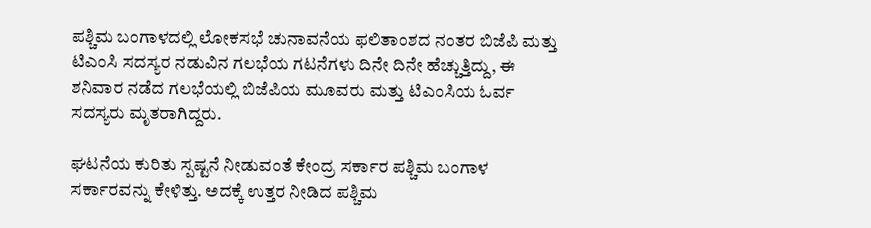ಪಶ್ಚಿಮ ಬಂಗಾಳದಲ್ಲಿ ಲೋಕಸಭೆ ಚುನಾವನೆಯ ಫಲಿತಾಂಶದ ನಂತರ ಬಿಜೆಪಿ ಮತ್ತು ಟಿಎಂಸಿ ಸದಸ್ಯರ ನಡುವಿನ ಗಲಭೆಯ ಗಟನೆಗಳು ದಿನೇ ದಿನೇ ಹೆಚ್ಚುತ್ತಿದ್ದು, ಈ ಶನಿವಾರ ನಡೆದ ಗಲಭೆಯಲ್ಲಿ ಬಿಜೆಪಿಯ ಮೂವರು ಮತ್ತು ಟಿಎಂಸಿಯ ಓರ್ವ ಸದಸ್ಯರು ಮೃತರಾಗಿದ್ದರು.

ಘಟನೆಯ ಕುರಿತು ಸ್ಪಷ್ಟನೆ ನೀಡುವಂತೆ ಕೇಂದ್ರ ಸರ್ಕಾರ ಪಶ್ಚಿಮ ಬಂಗಾಳ ಸರ್ಕಾರವನ್ನು ಕೇಳಿತ್ತು. ಅದಕ್ಕೆ ಉತ್ತರ ನೀಡಿದ ಪಶ್ಚಿಮ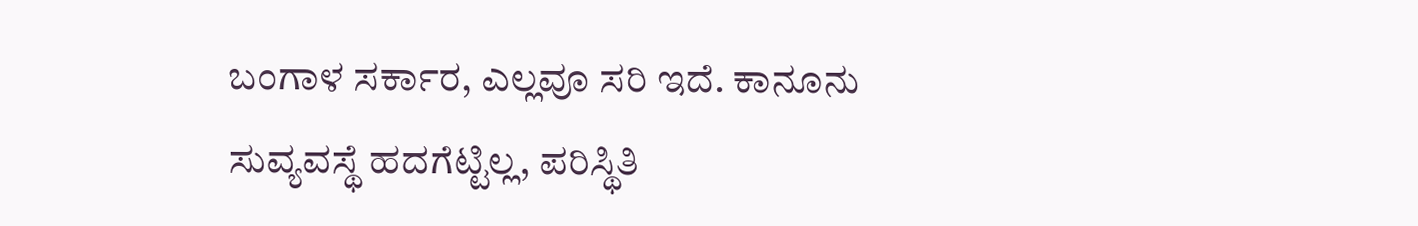ಬಂಗಾಳ ಸರ್ಕಾರ, ಎಲ್ಲವೂ ಸರಿ ಇದೆ. ಕಾನೂನು ಸುವ್ಯವಸ್ಥೆ ಹದಗೆಟ್ಟಿಲ್ಲ, ಪರಿಸ್ಥಿತಿ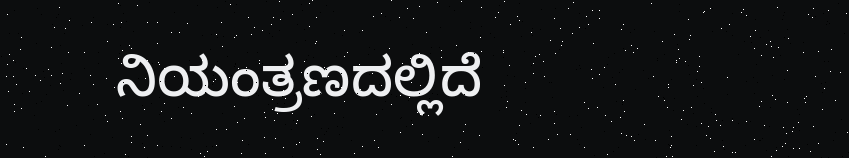ನಿಯಂತ್ರಣದಲ್ಲಿದೆ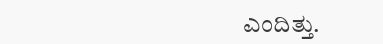ಎಂದಿತ್ತು.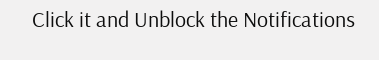Click it and Unblock the Notifications